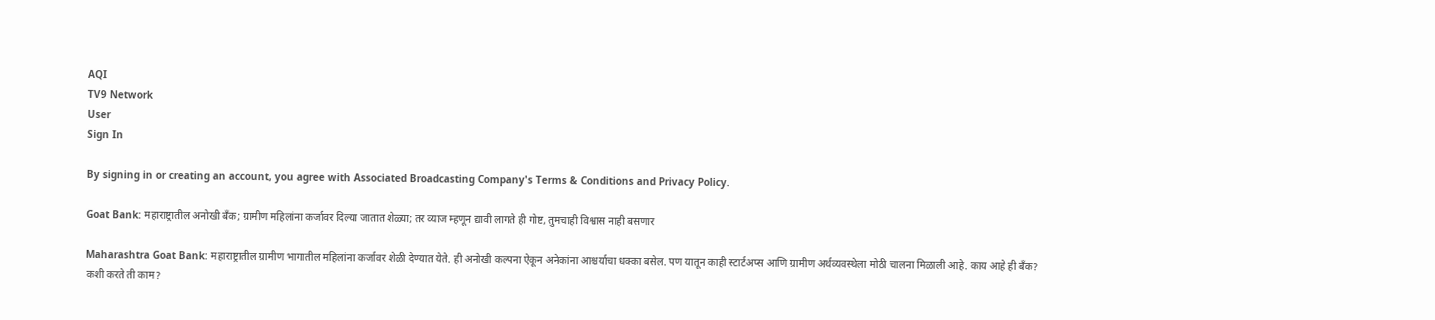AQI
TV9 Network
User
Sign In

By signing in or creating an account, you agree with Associated Broadcasting Company's Terms & Conditions and Privacy Policy.

Goat Bank: महाराष्ट्रातील अनोखी बँक; ग्रामीण महिलांना कर्जावर दिल्या जातात शेळ्या; तर व्याज म्हणून द्यावी लागते ही गोष्ट, तुमचाही विश्वास नाही बसणार

Maharashtra Goat Bank: महाराष्ट्रातील ग्रामीण भागातील महिलांना कर्जावर शेळी देण्यात येते. ही अनोखी कल्पना ऐकून अनेकांना आश्चर्याचा धक्का बसेल. पण यातून काही स्टार्टअप्स आणि ग्रामीण अर्थव्यवस्थेला मोठी चालना मिळाली आहे. काय आहे ही बँक? कशी करते ती काम?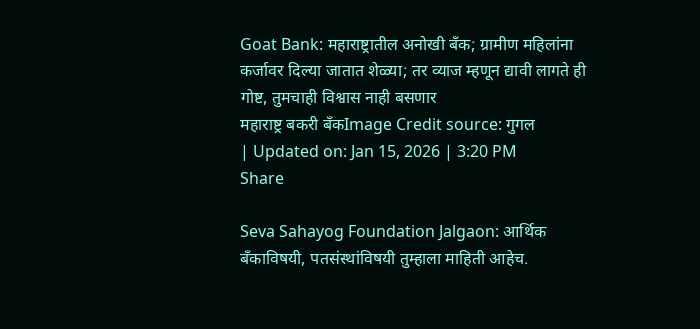Goat Bank: महाराष्ट्रातील अनोखी बँक; ग्रामीण महिलांना कर्जावर दिल्या जातात शेळ्या; तर व्याज म्हणून द्यावी लागते ही गोष्ट, तुमचाही विश्वास नाही बसणार
महाराष्ट्र बकरी बँकImage Credit source: गुगल
| Updated on: Jan 15, 2026 | 3:20 PM
Share

Seva Sahayog Foundation Jalgaon: आर्थिक बँकाविषयी, पतसंस्थांविषयी तुम्हाला माहिती आहेच.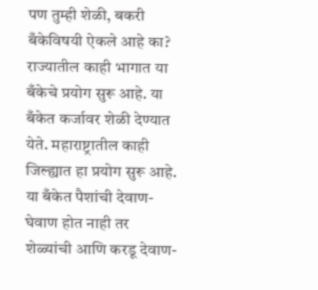पण तुम्ही शेळी, बकरी बँकेविषयी ऐकले आहे का? राज्यातील काही भागात या बँकेचे प्रयोग सुरू आहे. या बँकेत कर्जावर शेळी देण्यात येते. महाराष्ट्रातील काही जिल्ह्यात हा प्रयोग सुरू आहे. या बँकेत पैशांची देवाण-घेवाण होत नाही तर शेळ्यांची आणि करडू देवाण-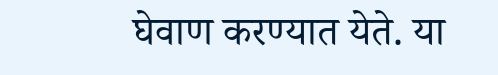घेवाण करण्यात येते. या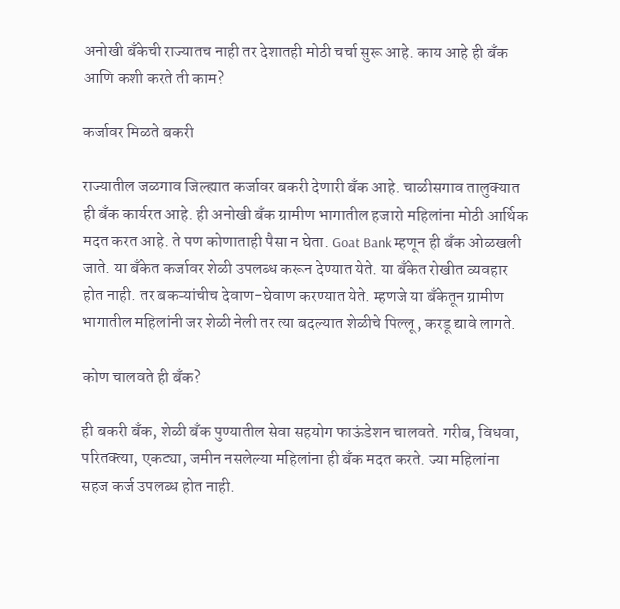अनोखी बँकेची राज्यातच नाही तर देशातही मोठी चर्चा सुरू आहे. काय आहे ही बँक आणि कशी करते ती काम?

कर्जावर मिळते बकरी

राज्यातील जळगाव जिल्ह्यात कर्जावर बकरी देणारी बँक आहे. चाळीसगाव तालुक्यात ही बँक कार्यरत आहे. ही अनोखी बँक ग्रामीण भागातील हजारो महिलांना मोठी आर्थिक मदत करत आहे. ते पण कोणाताही पैसा न घेता. Goat Bank म्हणून ही बँक ओळखली जाते. या बँकेत कर्जावर शेळी उपलब्ध करून देण्यात येते. या बँकेत रोखीत व्यवहार होत नाही. तर बकऱ्यांचीच देवाण-घेवाण करण्यात येते. म्हणजे या बँकेतून ग्रामीण भागातील महिलांनी जर शेळी नेली तर त्या बदल्यात शेळीचे पिल्लू, करडू द्यावे लागते.

कोण चालवते ही बँक?

ही बकरी बँक, शेळी बँक पुण्यातील सेवा सहयोग फाऊंडेशन चालवते. गरीब, विधवा, परितक्त्या, एकट्या, जमीन नसलेल्या महिलांना ही बँक मदत करते. ज्या महिलांना सहज कर्ज उपलब्ध होत नाही.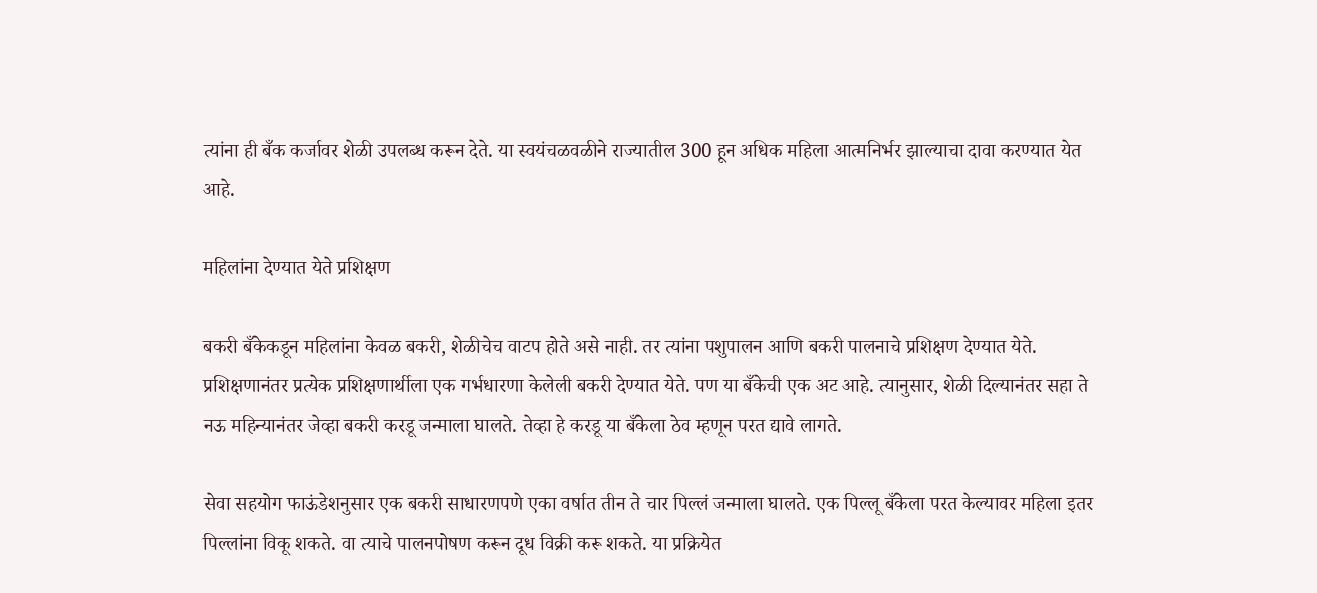त्यांना ही बँक कर्जावर शेळी उपलब्ध करून देते. या स्वयंचळवळीने राज्यातील 300 हून अधिक महिला आत्मनिर्भर झाल्याचा दावा करण्यात येत आहे.

महिलांना देण्यात येते प्रशिक्षण

बकरी बँकेकडून महिलांना केवळ बकरी, शेळीचेच वाटप होते असे नाही. तर त्यांना पशुपालन आणि बकरी पालनाचे प्रशिक्षण देण्यात येते. प्रशिक्षणानंतर प्रत्येक प्रशिक्षणार्थीला एक गर्भधारणा केलेली बकरी देण्यात येते. पण या बँकेची एक अट आहे. त्यानुसार, शेळी दिल्यानंतर सहा ते नऊ महिन्यानंतर जेव्हा बकरी करडू जन्माला घालते. तेव्हा हे करडू या बँकेला ठेव म्हणून परत द्यावे लागते.

सेवा सहयोग फाऊंडेशनुसार एक बकरी साधारणपणे एका वर्षात तीन ते चार पिल्लं जन्माला घालते. एक पिल्लू बँकेला परत केल्यावर महिला इतर पिल्लांना विकू शकते. वा त्याचे पालनपोषण करून दूध विक्री करू शकते. या प्रक्रियेत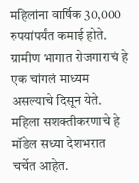महिलांना वार्षिक 30,000 रुपयांपर्यंत कमाई होते. ग्रामीण भागात रोजगाराचं हे एक चांगलं माध्यम असल्याचे दिसून येते. महिला सशक्तीकरणाचे हे मॉडेल सध्या देशभरात चर्चेत आहेत.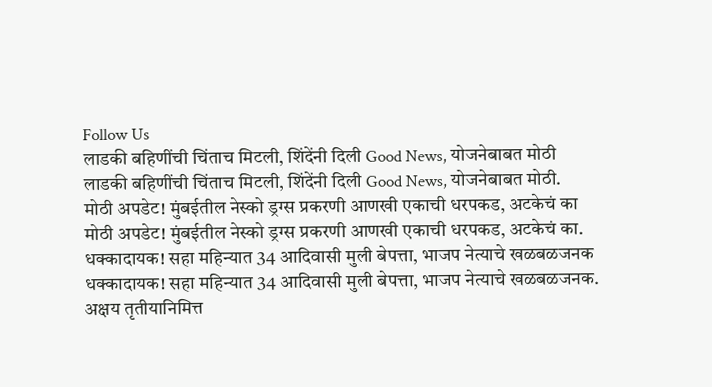Follow Us
लाडकी बहिणींची चिंताच मिटली, शिंदेंनी दिली Good News, योजनेबाबत मोठी
लाडकी बहिणींची चिंताच मिटली, शिंदेंनी दिली Good News, योजनेबाबत मोठी.
मोठी अपडेट! मुंबईतील नेस्को ड्रग्स प्रकरणी आणखी एकाची धरपकड, अटकेचं का
मोठी अपडेट! मुंबईतील नेस्को ड्रग्स प्रकरणी आणखी एकाची धरपकड, अटकेचं का.
धक्कादायक! सहा महिन्यात 34 आदिवासी मुली बेपत्ता, भाजप नेत्याचे खळबळजनक
धक्कादायक! सहा महिन्यात 34 आदिवासी मुली बेपत्ता, भाजप नेत्याचे खळबळजनक.
अक्षय तृतीयानिमित्त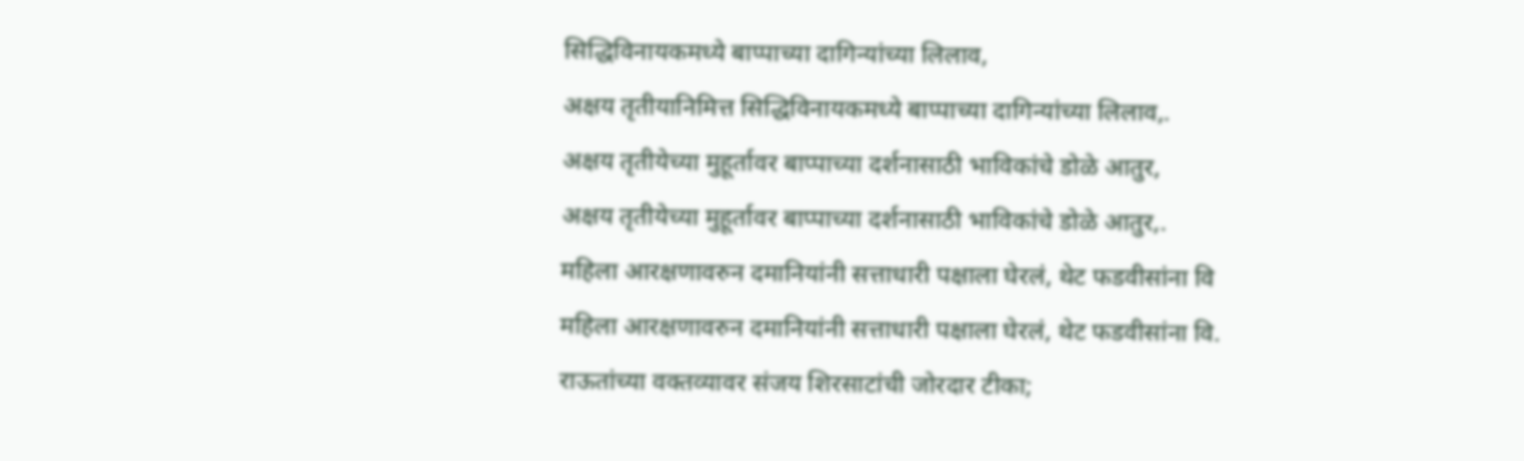सिद्धिविनायकमध्ये बाप्पाच्या दागिन्यांच्या लिलाव,
अक्षय तृतीयानिमित्त सिद्धिविनायकमध्ये बाप्पाच्या दागिन्यांच्या लिलाव,.
अक्षय तृतीयेच्या मुहूर्तावर बाप्पाच्या दर्शनासाठी भाविकांचे डोळे आतुर,
अक्षय तृतीयेच्या मुहूर्तावर बाप्पाच्या दर्शनासाठी भाविकांचे डोळे आतुर,.
महिला आरक्षणावरुन दमानियांनी सत्ताधारी पक्षाला घेरलं, थेट फडवीसांना वि
महिला आरक्षणावरुन दमानियांनी सत्ताधारी पक्षाला घेरलं, थेट फडवीसांना वि.
राऊतांच्या वक्तव्यावर संजय शिरसाटांची जोरदार टीका;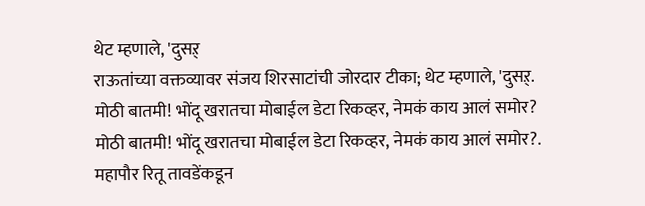थेट म्हणाले, 'दुसऱ्
राऊतांच्या वक्तव्यावर संजय शिरसाटांची जोरदार टीका; थेट म्हणाले, 'दुसऱ्.
मोठी बातमी! भोंदू खरातचा मोबाईल डेटा रिकव्हर, नेमकं काय आलं समोर?
मोठी बातमी! भोंदू खरातचा मोबाईल डेटा रिकव्हर, नेमकं काय आलं समोर?.
महापौर रितू तावडेंकडून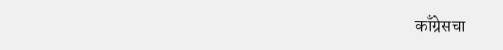काँग्रेसचा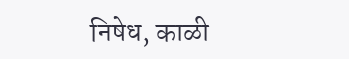निषेध, काळी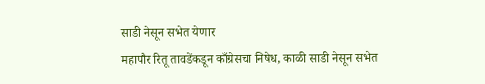साडी नेसून सभेत येणार
महापौर रितू तावडेंकडून काँग्रेसचा निषेध, काळी साडी नेसून सभेत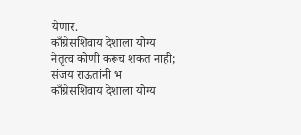येणार.
काँग्रेसशिवाय देशाला योग्य नेतृत्व कोणी करूच शकत नाही; संजय राऊतांनी भ
काँग्रेसशिवाय देशाला योग्य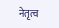नेतृत्व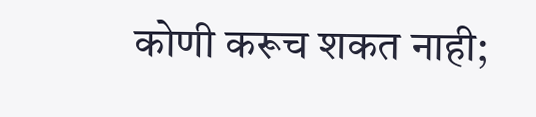कोणी करूच शकत नाही;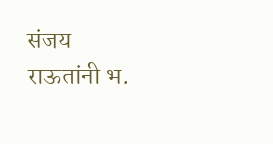संजय राऊतांनी भ.